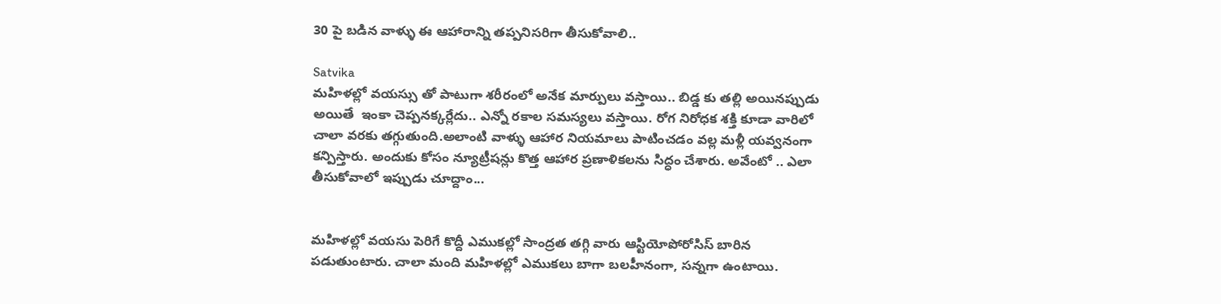30 పై బడిన వాళ్ళు ఈ ఆహారాన్ని తప్పనిసరిగా తీసుకోవాలి..

Satvika
మహిళల్లో వయస్సు తో పాటుగా శరీరంలో అనేక మార్పులు వస్తాయి.. బిడ్డ కు తల్లి అయినప్పుడు అయితే  ఇంకా చెప్పనక్కర్లేదు.. ఎన్నో రకాల సమస్యలు వస్తాయి. రోగ నిరోధక శక్తి కూడా వారిలో చాలా వరకు తగ్గుతుంది.అలాంటి వాళ్ళు ఆహార నియమాలు పాటించడం వల్ల మళ్లీ యవ్వనంగా కన్పిస్తారు. అందుకు కోసం న్యూట్రీషన్లు కొత్త ఆహార ప్రణాళికలను సిద్ధం చేశారు. అవేంటో .. ఎలా తీసుకోవాలో ఇప్పుడు చూద్దాం...


మహిళల్లో వయసు పెరిగే కొద్దీ ఎముకల్లో సాంద్రత తగ్గి వారు ఆస్టియోపోరోసిస్ బారిన పడుతుంటారు. చాలా మంది మహిళల్లో ఎముకలు బాగా బలహీనంగా, సన్నగా ఉంటాయి.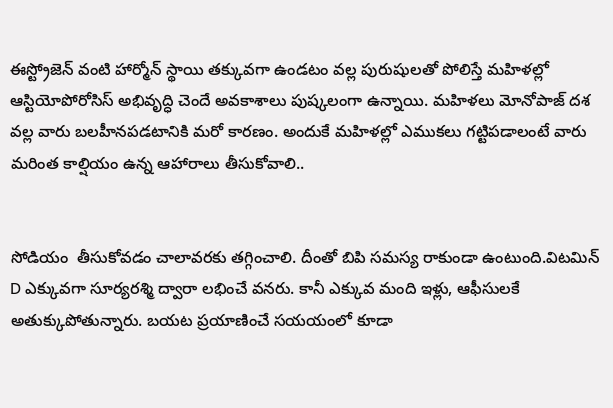ఈస్ట్రోజెన్ వంటి హార్మోన్ స్థాయి తక్కువగా ఉండటం వల్ల పురుషులతో పోలిస్తే మహిళల్లో ఆస్టియోపోరోసిస్ అభివృద్ధి చెందే అవకాశాలు పుష్కలంగా ఉన్నాయి. మహిళలు మోనోపాజ్ దశ వల్ల వారు బలహీనపడటానికి మరో కారణం. అందుకే మహిళల్లో ఎముకలు గట్టిపడాలంటే వారు మరింత కాల్షియం ఉన్న ఆహారాలు తీసుకోవాలి..


సోడియం  తీసుకోవడం చాలావరకు తగ్గించాలి. దీంతో బిపి సమస్య రాకుండా ఉంటుంది.విటమిన్ D ఎక్కువగా సూర్యరశ్మి ద్వారా లభించే వనరు. కానీ ఎక్కువ మంది ఇళ్లు, ఆఫీసులకే అతుక్కుపోతున్నారు. బయట ప్రయాణించే సయయంలో కూడా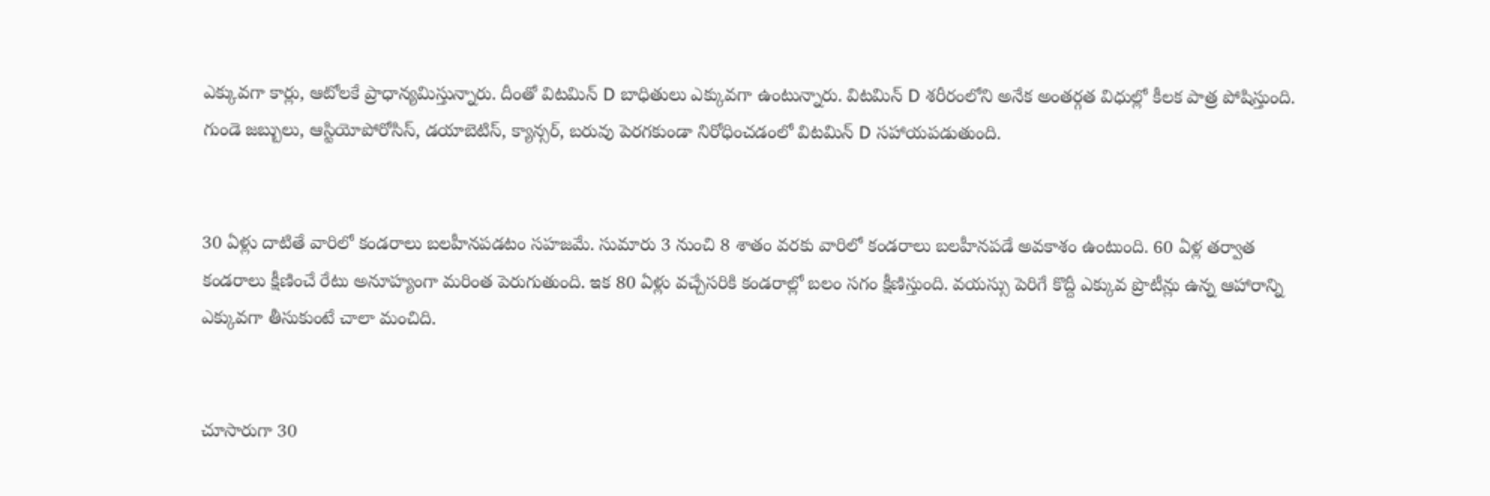ఎక్కువగా కార్లు, ఆటోలకే ప్రాధాన్యమిస్తున్నారు. దీంతో విటమిన్ D బాధితులు ఎక్కువగా ఉంటున్నారు. విటమిన్ D శరీరంలోని అనేక అంతర్గత విధుల్లో కీలక పాత్ర పోషిస్తుంది. గుండె జబ్బులు, ఆస్టియోపోరోసిస్, డయాబెటిస్, క్యాన్సర్, బరువు పెరగకుండా నిరోధించడంలో విటమిన్ D సహాయపడుతుంది.


30 ఏళ్లు దాటితే వారిలో కండరాలు బలహీనపడటం సహజమే. సుమారు 3 నుంచి 8 శాతం వరకు వారిలో కండరాలు బలహీనపడే అవకాశం ఉంటుంది. 60 ఏళ్ల తర్వాత కండరాలు క్షీణించే రేటు అనూహ్యంగా మరింత పెరుగుతుంది. ఇక 80 ఏళ్లు వచ్చేసరికి కండరాల్లో బలం సగం క్షీణిస్తుంది. వయస్సు పెరిగే కొద్దీ ఎక్కువ ప్రొటీన్లు ఉన్న ఆహారాన్ని ఎక్కువగా తీసుకుంటే చాలా మంచిది.


చూసారుగా 30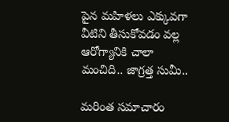పైన మహిళలు ఎక్కువగా వీటిని తీసుకోవడం వల్ల ఆరోగ్యానికి చాలా మంచిది.. జాగ్రత్త సుమీ..

మరింత సమాచారం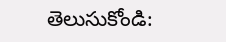తెలుసుకోండి: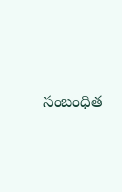సంబంధిత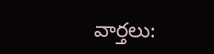వార్తలు: